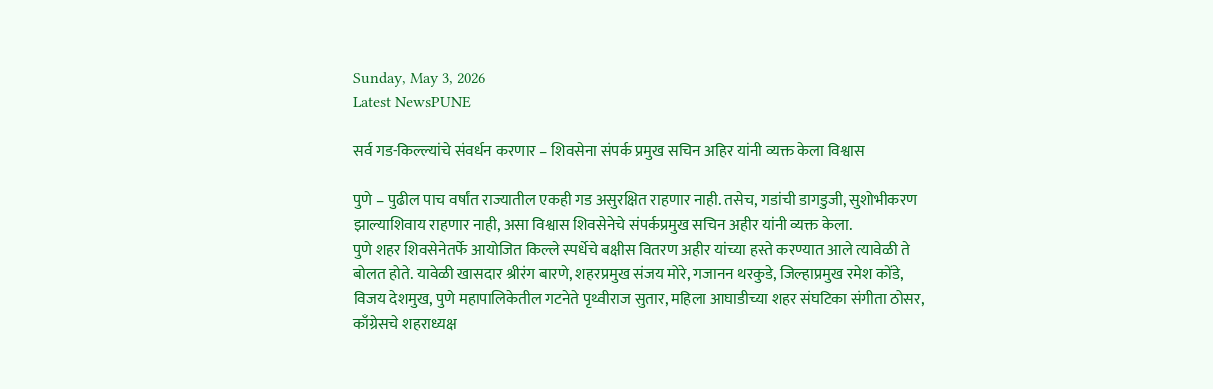Sunday, May 3, 2026
Latest NewsPUNE

सर्व गड-किल्ल्यांचे संवर्धन करणार – शिवसेना संपर्क प्रमुख सचिन अहिर यांनी व्यक्त केला विश्वास

पुणे – पुढील पाच वर्षांत राज्यातील एकही गड असुरक्षित राहणार नाही. तसेच, गडांची डागडुजी, सुशोभीकरण झाल्याशिवाय राहणार नाही, असा विश्वास शिवसेनेचे संपर्कप्रमुख सचिन अहीर यांनी व्यक्त केला.
पुणे शहर शिवसेनेतर्फे आयोजित किल्ले स्पर्धेचे बक्षीस वितरण अहीर यांच्या हस्ते करण्यात आले त्यावेळी ते बोलत होते. यावेळी खासदार श्रीरंग बारणे, शहरप्रमुख संजय मोरे, गजानन थरकुडे, जिल्हाप्रमुख रमेश कोंडे, विजय देशमुख, पुणे महापालिकेतील गटनेते पृथ्वीराज सुतार, महिला आघाडीच्या शहर संघटिका संगीता ठोसर, काँग्रेसचे शहराध्यक्ष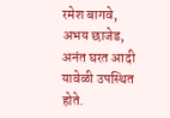रमेश बागवे, अभय छाजेड, अनंत घरत आदी यावेळी उपस्थित होते.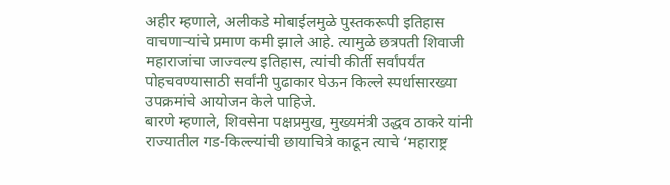अहीर म्हणाले, अलीकडे मोबाईलमुळे पुस्तकरूपी इतिहास वाचणाऱ्यांचे प्रमाण कमी झाले आहे. त्यामुळे छत्रपती शिवाजी महाराजांचा जाज्वल्य इतिहास, त्यांची कीर्ती सर्वांपर्यंत पोहचवण्यासाठी सर्वांनी पुढाकार घेऊन किल्ले स्पर्धासारख्या उपक्रमांचे आयोजन केले पाहिजे.
बारणे म्हणाले, शिवसेना पक्षप्रमुख, मुख्यमंत्री उद्धव ठाकरे यांनी राज्यातील गड-किल्ल्यांची छायाचित्रे काढून त्याचे ‘महाराष्ट्र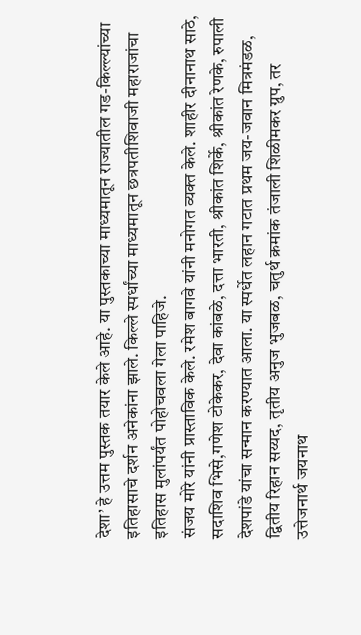देशा’ हे उत्तम पुस्तक तयार केले आहे. या पुस्तकाच्या माध्यमातून राज्यातील गड-किल्ल्यांच्या इतिहासाचे दर्शन अनेकांना झाले. किल्ले स्पर्धांच्या माध्यमातून छत्रपतीशिवाजी महाराजांचा इतिहास मुलांपर्यंत पोहोचवला गेला पाहिजे.
संजय मोरे यांनी प्रास्ताविक केले. रमेश बागवे यांनी मनोगत व्यक्त केले. शाहीर दीनानाथ साठे, सदाशिव भिसे,गणेश टोकेकर, देवा कांबळे, दत्ता भारती, श्रीकांत शिर्के, श्रीकांत रेणके, रुपाली देशपांडे यांचा सन्मान करण्यात आला. या स्पर्धेत लहान गटात प्रथम जय-जवान मित्रमंडळ, द्वितीय रिहान सय्यद, तृतीय अनुज भुजबळ, चतुर्थ क्रमांक तंजाली शिळीमकर ग्रुप, तर उत्तेजनार्थ जयनाथ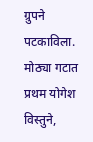ग्रुपने पटकाविला. मोठ्या गटात प्रथम योगेश विस्तुने,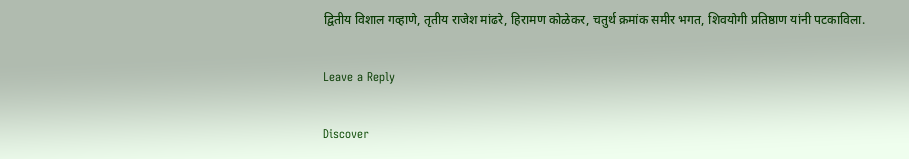द्वितीय विशाल गव्हाणे, तृतीय राजेश मांढरे, हिरामण कोळेकर, चतुर्थ क्रमांक समीर भगत, शिवयोगी प्रतिष्ठाण यांनी पटकाविला.

Leave a Reply

Discover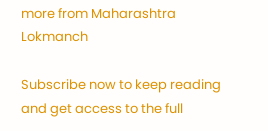more from Maharashtra Lokmanch

Subscribe now to keep reading and get access to the full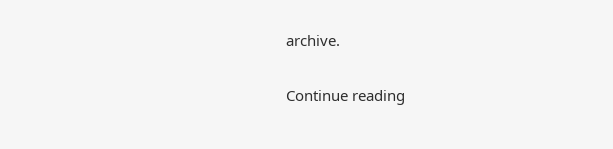archive.

Continue reading